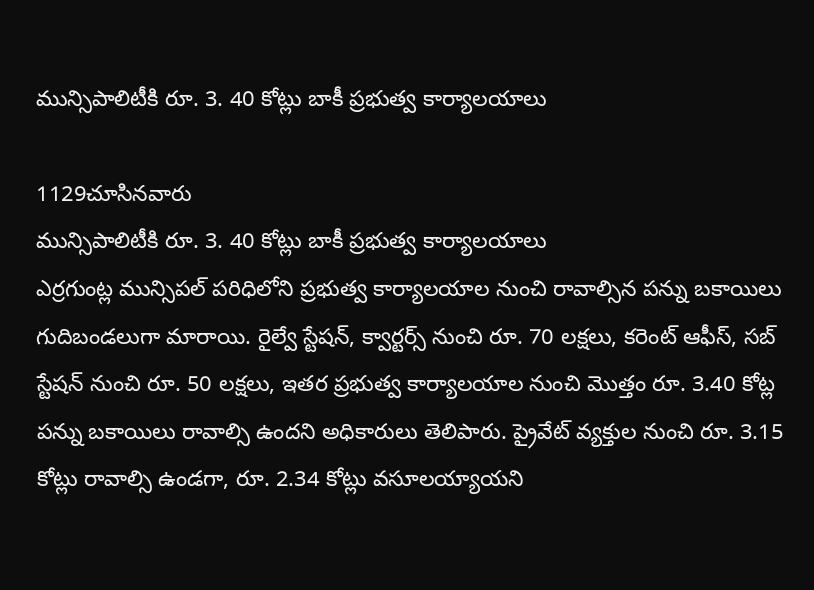మున్సిపాలిటీకి రూ. 3. 40 కోట్లు బాకీ ప్రభుత్వ కార్యాలయాలు

1129చూసినవారు
మున్సిపాలిటీకి రూ. 3. 40 కోట్లు బాకీ ప్రభుత్వ కార్యాలయాలు
ఎర్రగుంట్ల మున్సిపల్ పరిధిలోని ప్రభుత్వ కార్యాలయాల నుంచి రావాల్సిన పన్ను బకాయిలు గుదిబండలుగా మారాయి. రైల్వే స్టేషన్, క్వార్టర్స్ నుంచి రూ. 70 లక్షలు, కరెంట్ ఆఫీస్, సబ్ స్టేషన్ నుంచి రూ. 50 లక్షలు, ఇతర ప్రభుత్వ కార్యాలయాల నుంచి మొత్తం రూ. 3.40 కోట్ల పన్ను బకాయిలు రావాల్సి ఉందని అధికారులు తెలిపారు. ప్రైవేట్ వ్యక్తుల నుంచి రూ. 3.15 కోట్లు రావాల్సి ఉండగా, రూ. 2.34 కోట్లు వసూలయ్యాయని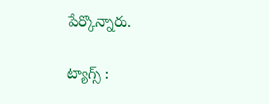పేర్కొన్నారు.

ట్యాగ్స్ :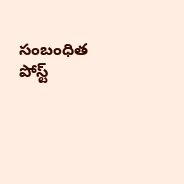సంబంధిత పోస్ట్